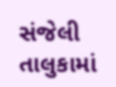સંજેલી તાલુકામાં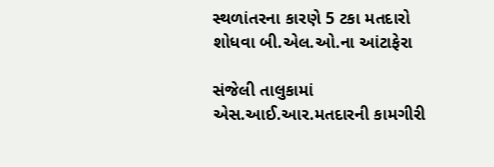સ્થળાંતરના કારણે 5 ટકા મતદારો શોધવા બી.એલ.ઓ.ના આંટાફેરા

સંજેલી તાલુકામાં એસ.આઈ.આર.મતદારની કામગીરી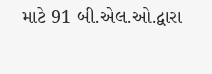માટે 91 બી.એલ.ઓ.દ્વારા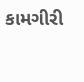કામગીરી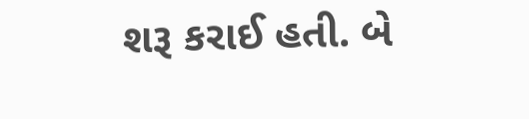શરૂ કરાઈ હતી. બે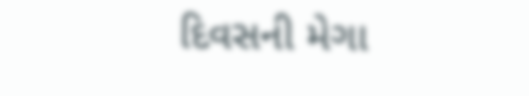દિવસની મેગા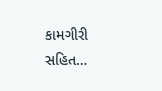કામગીરી સહિત…